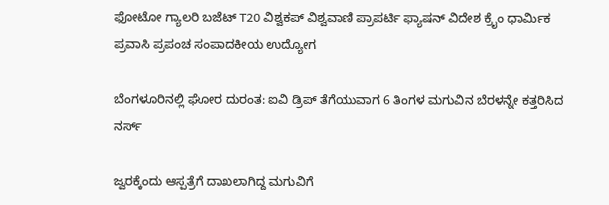ಫೋಟೋ ಗ್ಯಾಲರಿ ಬಜೆಟ್ T20 ವಿಶ್ವಕಪ್ ವಿಶ್ವವಾಣಿ ಪ್ರಾಪರ್ಟಿ ಫ್ಯಾಷನ್ ವಿದೇಶ ಕ್ರೈಂ ಧಾರ್ಮಿಕ ಪ್ರವಾಸಿ ಪ್ರಪಂಚ ಸಂಪಾದಕೀಯ ಉದ್ಯೋಗ

ಬೆಂಗಳೂರಿನಲ್ಲಿ ಘೋರ ದುರಂತ: ಐವಿ ಡ್ರಿಪ್ ತೆಗೆಯುವಾಗ 6 ತಿಂಗಳ ಮಗುವಿನ ಬೆರಳನ್ನೇ ಕತ್ತರಿಸಿದ ನರ್ಸ್

ಜ್ವರಕ್ಕೆಂದು ಆಸ್ಪತ್ರೆಗೆ ದಾಖಲಾಗಿದ್ದ ಮಗುವಿಗೆ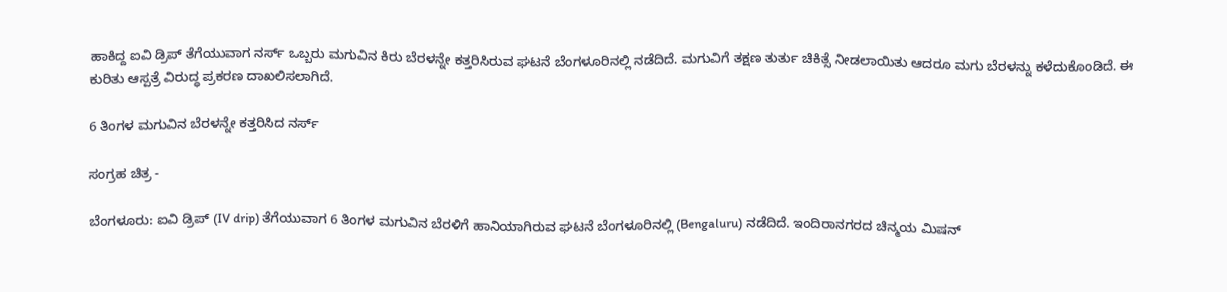ಹಾಕಿದ್ದ ಐವಿ ಡ್ರಿಪ್ ತೆಗೆಯುವಾಗ ನರ್ಸ್ ಒಬ್ಬರು ಮಗುವಿನ ಕಿರು ಬೆರಳನ್ನೇ ಕತ್ತರಿಸಿರುವ ಘಟನೆ ಬೆಂಗಳೂರಿನಲ್ಲಿ ನಡೆದಿದೆ. ಮಗುವಿಗೆ ತಕ್ಷಣ ತುರ್ತು ಚಿಕಿತ್ಸೆ ನೀಡಲಾಯಿತು ಆದರೂ ಮಗು ಬೆರಳನ್ನು ಕಳೆದುಕೊಂಡಿದೆ. ಈ ಕುರಿತು ಆಸ್ಪತ್ರೆ ವಿರುದ್ಧ ಪ್ರಕರಣ ದಾಖಲಿಸಲಾಗಿದೆ.

6 ತಿಂಗಳ ಮಗುವಿನ ಬೆರಳನ್ನೇ ಕತ್ತರಿಸಿದ ನರ್ಸ್

ಸಂಗ್ರಹ ಚಿತ್ರ -

ಬೆಂಗಳೂರು: ಐವಿ ಡ್ರಿಪ್ (IV drip) ತೆಗೆಯುವಾಗ 6 ತಿಂಗಳ ಮಗುವಿನ ಬೆರಳಿಗೆ ಹಾನಿಯಾಗಿರುವ ಘಟನೆ ಬೆಂಗಳೂರಿನಲ್ಲಿ (Bengaluru) ನಡೆದಿದೆ. ಇಂದಿರಾನಗರದ ಚಿನ್ಮಯ ಮಿಷನ್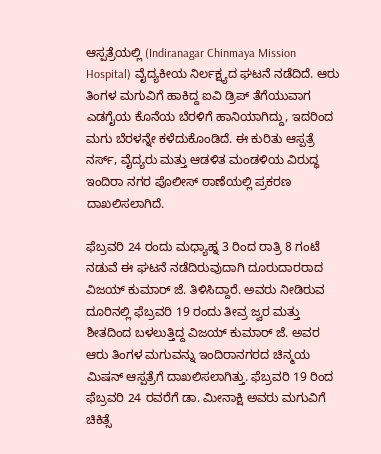ಆಸ್ಪತ್ರೆಯಲ್ಲಿ (Indiranagar Chinmaya Mission Hospital) ವೈದ್ಯಕೀಯ ನಿರ್ಲಕ್ಷ್ಯದ ಘಟನೆ ನಡೆದಿದೆ. ಆರು ತಿಂಗಳ ಮಗುವಿಗೆ ಹಾಕಿದ್ದ ಐವಿ ಡ್ರಿಪ್ ತೆಗೆಯುವಾಗ ಎಡಗೈಯ ಕೊನೆಯ ಬೆರಳಿಗೆ ಹಾನಿಯಾಗಿದ್ದು, ಇದರಿಂದ ಮಗು ಬೆರಳನ್ನೇ ಕಳೆದುಕೊಂಡಿದೆ. ಈ ಕುರಿತು ಆಸ್ಪತ್ರೆ ನರ್ಸ್, ವೈದ್ಯರು ಮತ್ತು ಆಡಳಿತ ಮಂಡಳಿಯ ವಿರುದ್ಧ ಇಂದಿರಾ ನಗರ ಪೊಲೀಸ್ ಠಾಣೆಯಲ್ಲಿ ಪ್ರಕರಣ ದಾಖಲಿಸಲಾಗಿದೆ.

ಫೆಬ್ರವರಿ 24 ರಂದು ಮಧ್ಯಾಹ್ನ 3 ರಿಂದ ರಾತ್ರಿ 8 ಗಂಟೆ ನಡುವೆ ಈ ಘಟನೆ ನಡೆದಿರುವುದಾಗಿ ದೂರುದಾರರಾದ ವಿಜಯ್ ಕುಮಾರ್ ಜೆ. ತಿಳಿಸಿದ್ದಾರೆ. ಅವರು ನೀಡಿರುವ ದೂರಿನಲ್ಲಿ ಫೆಬ್ರವರಿ 19 ರಂದು ತೀವ್ರ ಜ್ವರ ಮತ್ತು ಶೀತದಿಂದ ಬಳಲುತ್ತಿದ್ದ ವಿಜಯ್ ಕುಮಾರ್ ಜೆ. ಅವರ ಆರು ತಿಂಗಳ ಮಗುವನ್ನು ಇಂದಿರಾನಗರದ ಚಿನ್ಮಯ ಮಿಷನ್ ಆಸ್ಪತ್ರೆಗೆ ದಾಖಲಿಸಲಾಗಿತ್ತು. ಫೆಬ್ರವರಿ 19 ರಿಂದ ಫೆಬ್ರವರಿ 24 ರವರೆಗೆ ಡಾ. ಮೀನಾಕ್ಷಿ ಅವರು ಮಗುವಿಗೆ ಚಿಕಿತ್ಸೆ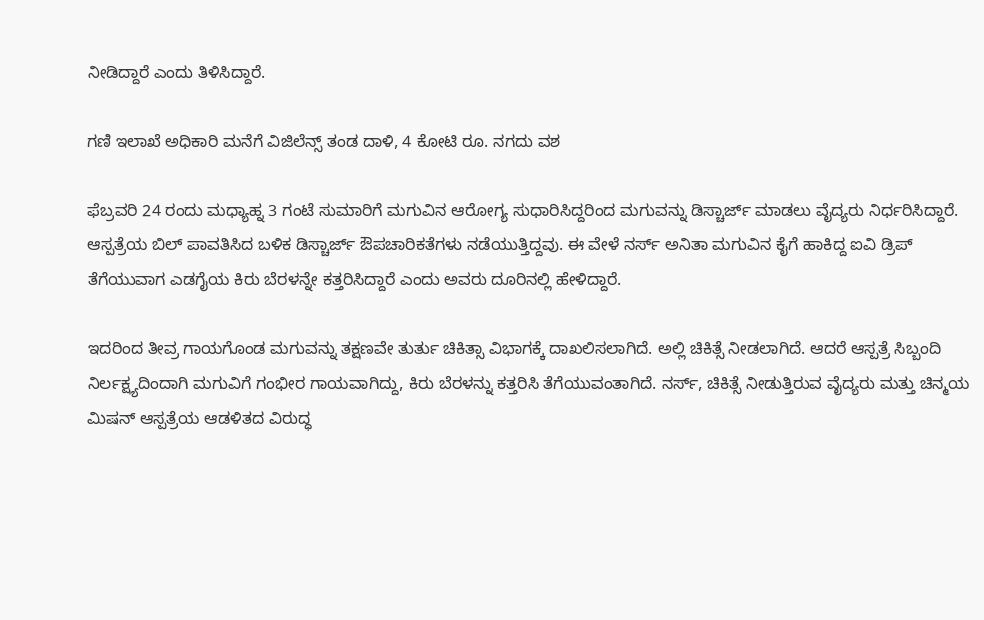ನೀಡಿದ್ದಾರೆ ಎಂದು ತಿಳಿಸಿದ್ದಾರೆ.

ಗಣಿ ಇಲಾಖೆ ಅಧಿಕಾರಿ ಮನೆಗೆ ವಿಜಿಲೆನ್ಸ್ ತಂಡ ದಾಳಿ, 4 ಕೋಟಿ ರೂ. ನಗದು ವಶ

ಫೆಬ್ರವರಿ 24 ರಂದು ಮಧ್ಯಾಹ್ನ 3 ಗಂಟೆ ಸುಮಾರಿಗೆ ಮಗುವಿನ ಆರೋಗ್ಯ ಸುಧಾರಿಸಿದ್ದರಿಂದ ಮಗುವನ್ನು ಡಿಸ್ಚಾರ್ಜ್ ಮಾಡಲು ವೈದ್ಯರು ನಿರ್ಧರಿಸಿದ್ದಾರೆ. ಆಸ್ಪತ್ರೆಯ ಬಿಲ್ ಪಾವತಿಸಿದ ಬಳಿಕ ಡಿಸ್ಚಾರ್ಜ್ ಔಪಚಾರಿಕತೆಗಳು ನಡೆಯುತ್ತಿದ್ದವು. ಈ ವೇಳೆ ನರ್ಸ್ ಅನಿತಾ ಮಗುವಿನ ಕೈಗೆ ಹಾಕಿದ್ದ ಐವಿ ಡ್ರಿಪ್ ತೆಗೆಯುವಾಗ ಎಡಗೈಯ ಕಿರು ಬೆರಳನ್ನೇ ಕತ್ತರಿಸಿದ್ದಾರೆ ಎಂದು ಅವರು ದೂರಿನಲ್ಲಿ ಹೇಳಿದ್ದಾರೆ.

ಇದರಿಂದ ತೀವ್ರ ಗಾಯಗೊಂಡ ಮಗುವನ್ನು ತಕ್ಷಣವೇ ತುರ್ತು ಚಿಕಿತ್ಸಾ ವಿಭಾಗಕ್ಕೆ ದಾಖಲಿಸಲಾಗಿದೆ. ಅಲ್ಲಿ ಚಿಕಿತ್ಸೆ ನೀಡಲಾಗಿದೆ. ಆದರೆ ಆಸ್ಪತ್ರೆ ಸಿಬ್ಬಂದಿ ನಿರ್ಲಕ್ಷ್ಯದಿಂದಾಗಿ ಮಗುವಿಗೆ ಗಂಭೀರ ಗಾಯವಾಗಿದ್ದು, ಕಿರು ಬೆರಳನ್ನು ಕತ್ತರಿಸಿ ತೆಗೆಯುವಂತಾಗಿದೆ. ನರ್ಸ್, ಚಿಕಿತ್ಸೆ ನೀಡುತ್ತಿರುವ ವೈದ್ಯರು ಮತ್ತು ಚಿನ್ಮಯ ಮಿಷನ್ ಆಸ್ಪತ್ರೆಯ ಆಡಳಿತದ ವಿರುದ್ಧ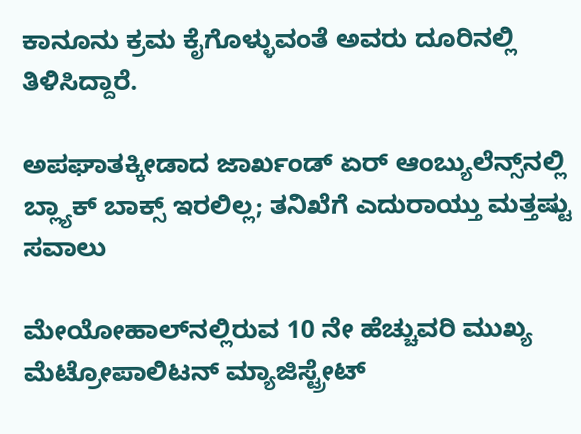ಕಾನೂನು ಕ್ರಮ ಕೈಗೊಳ್ಳುವಂತೆ ಅವರು ದೂರಿನಲ್ಲಿ ತಿಳಿಸಿದ್ದಾರೆ.

ಅಪಘಾತಕ್ಕೀಡಾದ ಜಾರ್ಖಂಡ್ ಏರ್ ಆಂಬ್ಯುಲೆನ್ಸ್‌ನಲ್ಲಿ ಬ್ಲ್ಯಾಕ್‌ ಬಾಕ್ಸ್‌ ಇರಲಿಲ್ಲ; ತನಿಖೆಗೆ ಎದುರಾಯ್ತು ಮತ್ತಷ್ಟು ಸವಾಲು

ಮೇಯೋಹಾಲ್‌ನಲ್ಲಿರುವ 10 ನೇ ಹೆಚ್ಚುವರಿ ಮುಖ್ಯ ಮೆಟ್ರೋಪಾಲಿಟನ್ ಮ್ಯಾಜಿಸ್ಟ್ರೇಟ್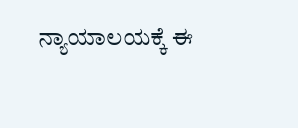ನ್ಯಾಯಾಲಯಕ್ಕೆ ಈ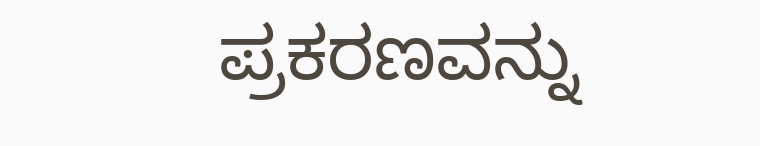ಪ್ರಕರಣವನ್ನು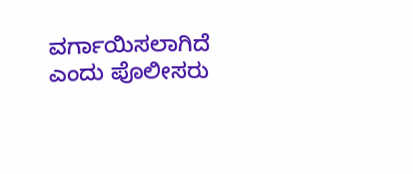ವರ್ಗಾಯಿಸಲಾಗಿದೆ ಎಂದು ಪೊಲೀಸರು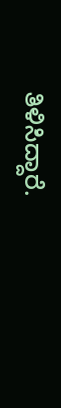ತಿಳಿಸಿದ್ದಾರೆ.